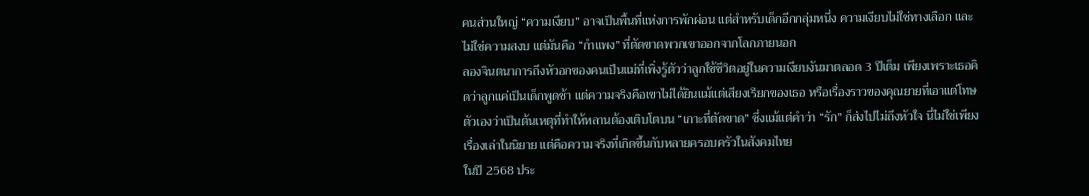คนส่วนใหญ่ “ความเงียบ” อาจเป็นพื้นที่แห่งการพักผ่อน แต่สำหรับเด็กอีกกลุ่มหนึ่ง ความเงียบไม่ใช่ทางเลือก และไม่ใช่ความสงบ แต่มันคือ “กำแพง” ที่ตัดขาดพวกเขาออกจากโลกภายนอก
ลองจินตนาการถึงหัวอกของคนเป็นแม่ที่เพิ่งรู้ตัวว่าลูกใช้ชีวิตอยู่ในความเงียบงันมาตลอด 3 ปีเต็ม เพียงเพราะเธอคิดว่าลูกแค่เป็นเด็กพูดช้า แต่ความจริงคือเขาไม่ได้ยินแม้แต่เสียงเรียกของเธอ หรือเรื่องราวของคุณยายที่เอาแต่โทษตัวเองว่าเป็นต้นเหตุที่ทำให้หลานต้องเติบโตบน “เกาะที่ตัดขาด” ซึ่งแม้แต่คำว่า “รัก” ก็ส่งไปไม่ถึงหัวใจ นี่ไม่ใช่เพียงเรื่องเล่าในนิยาย แต่คือความจริงที่เกิดขึ้นกับหลายครอบครัวในสังคมไทย
ในปี 2568 ประ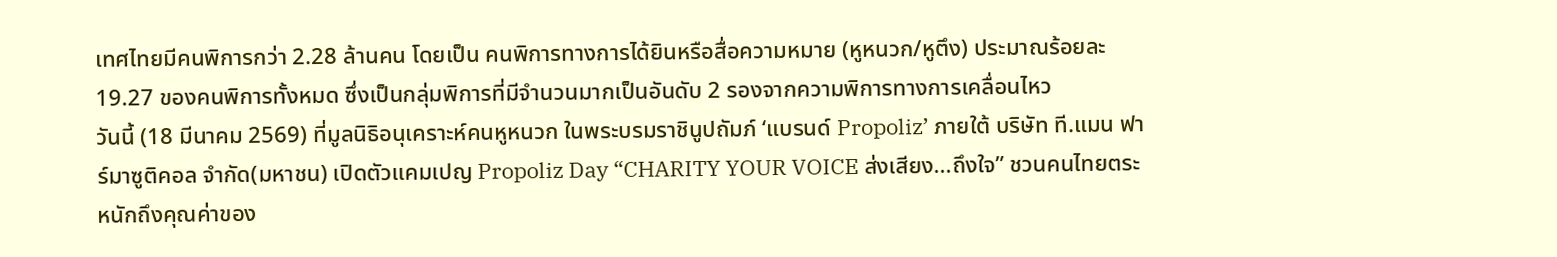เทศไทยมีคนพิการกว่า 2.28 ล้านคน โดยเป็น คนพิการทางการได้ยินหรือสื่อความหมาย (หูหนวก/หูตึง) ประมาณร้อยละ 19.27 ของคนพิการทั้งหมด ซึ่งเป็นกลุ่มพิการที่มีจำนวนมากเป็นอันดับ 2 รองจากความพิการทางการเคลื่อนไหว
วันนี้ (18 มีนาคม 2569) ที่มูลนิธิอนุเคราะห์คนหูหนวก ในพระบรมราชินูปถัมภ์ ‘แบรนด์ Propoliz’ ภายใต้ บริษัท ที.แมน ฟาร์มาซูติคอล จำกัด(มหาชน) เปิดตัวแคมเปญ Propoliz Day “CHARITY YOUR VOICE ส่งเสียง...ถึงใจ” ชวนคนไทยตระหนักถึงคุณค่าของ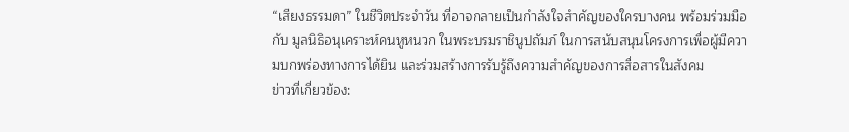“เสียงธรรมดา” ในชีวิตประจำวัน ที่อาจกลายเป็นกำลังใจสำคัญของใครบางคน พร้อมร่วมมือกับ มูลนิธิอนุเคราะห์คนหูหนวก ในพระบรมราชินูปถัมภ์ ในการสนับสนุนโครงการเพื่อผู้มีความบกพร่องทางการได้ยิน และร่วมสร้างการรับรู้ถึงความสำคัญของการสื่อสารในสังคม
ข่าวที่เกี่ยวข้อง: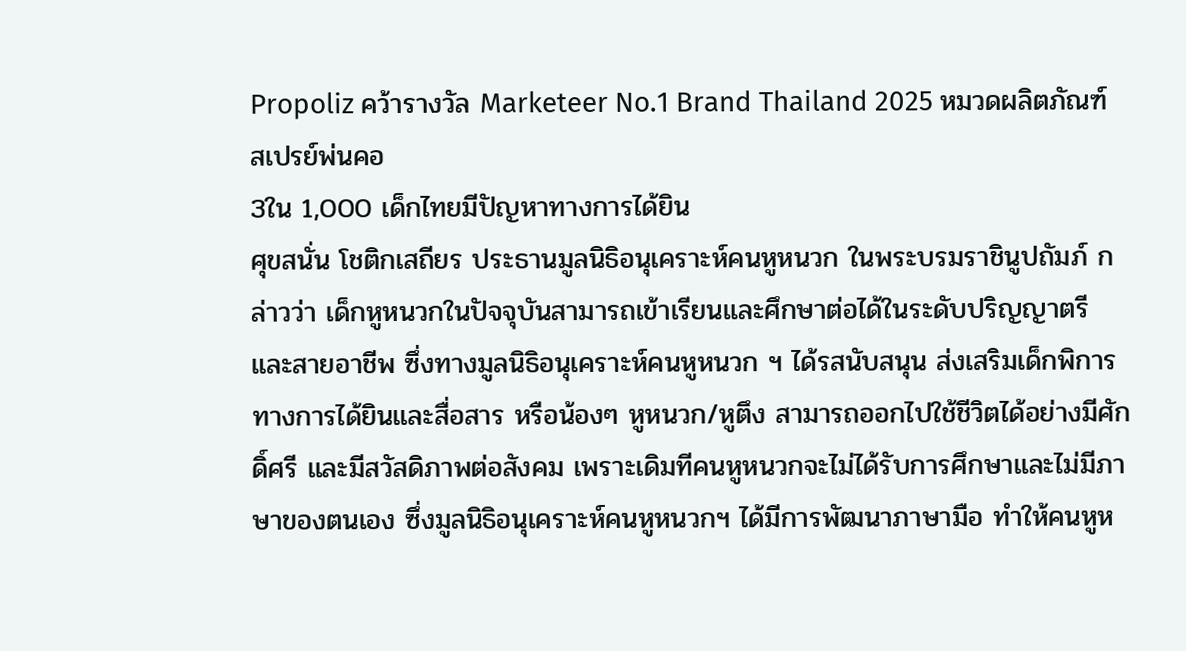Propoliz คว้ารางวัล Marketeer No.1 Brand Thailand 2025 หมวดผลิตภัณฑ์สเปรย์พ่นคอ
3ใน 1,000 เด็กไทยมีปัญหาทางการได้ยิน
ศุขสนั่น โชติกเสถียร ประธานมูลนิธิอนุเคราะห์คนหูหนวก ในพระบรมราชินูปถัมภ์ กล่าวว่า เด็กหูหนวกในปัจจุบันสามารถเข้าเรียนและศึกษาต่อได้ในระดับปริญญาตรี และสายอาชีพ ซึ่งทางมูลนิธิอนุเคราะห์คนหูหนวก ฯ ได้รสนับสนุน ส่งเสริมเด็กพิการทางการได้ยินและสื่อสาร หรือน้องๆ หูหนวก/หูตึง สามารถออกไปใช้ชีวิตได้อย่างมีศักดิ์ศรี และมีสวัสดิภาพต่อสังคม เพราะเดิมทีคนหูหนวกจะไม่ได้รับการศึกษาและไม่มีภาษาของตนเอง ซึ่งมูลนิธิอนุเคราะห์คนหูหนวกฯ ได้มีการพัฒนาภาษามือ ทำให้คนหูห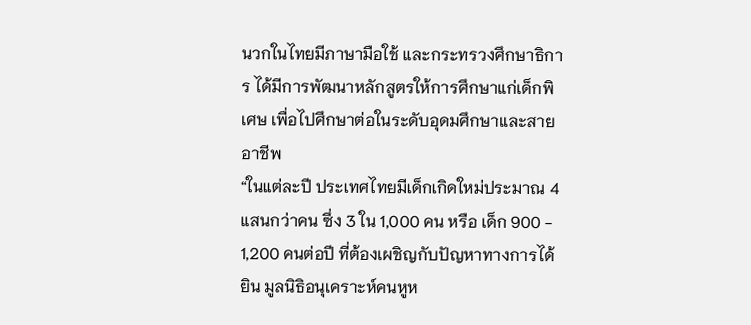นวกในไทยมีภาษามือใช้ และกระทรวงศึกษาธิการ ได้มีการพัฒนาหลักสูตรให้การศึกษาแก่เด็กพิเศษ เพื่อไปศึกษาต่อในระดับอุดมศึกษาและสายอาชีพ
“ในแต่ละปี ประเทศไทยมีเด็กเกิดใหม่ประมาณ 4 แสนกว่าคน ซึ่ง 3 ใน 1,000 คน หรือ เด็ก 900 - 1,200 คนต่อปี ที่ต้องเผชิญกับปัญหาทางการได้ยิน มูลนิธิอนุเคราะห์คนหูห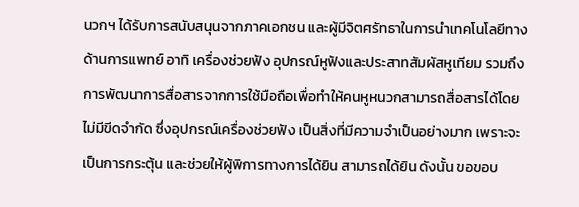นวกฯ ได้รับการสนับสนุนจากภาคเอกชน และผู้มีจิตศรัทธาในการนำเทคโนโลยีทางด้านการแพทย์ อาทิ เครื่องช่วยฟัง อุปกรณ์หูฟังและประสาทสัมผัสหูเทียม รวมถึงการพัฒนาการสื่อสารจากการใช้มือถือเพื่อทำให้คนหูหนวกสามารถสื่อสารได้โดยไม่มีขีดจำกัด ซึ่งอุปกรณ์เครื่องช่วยฟัง เป็นสิ่งที่มีความจำเป็นอย่างมาก เพราะจะเป็นการกระตุ้น และช่วยให้ผู้พิการทางการได้ยิน สามารถได้ยิน ดังนั้น ขอขอบ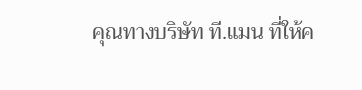คุณทางบริษัท ที.แมน ที่ให้ค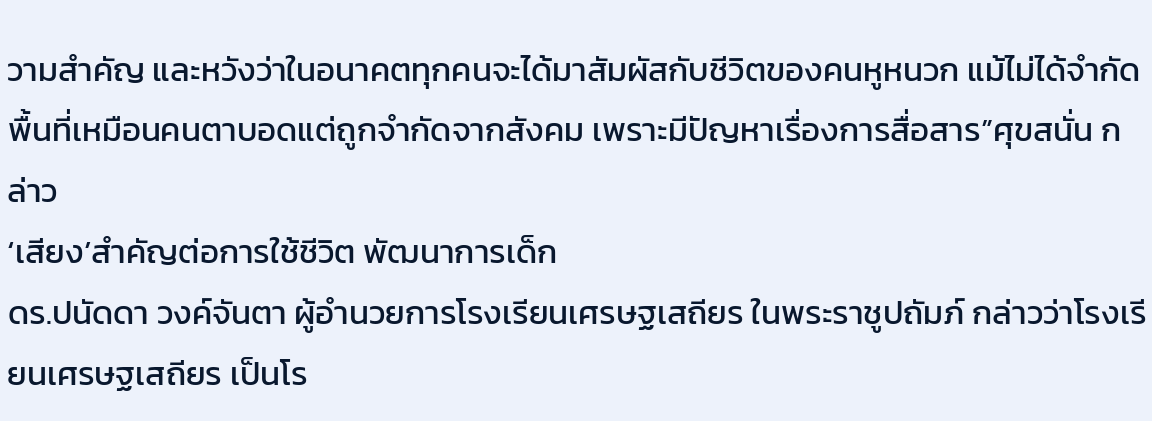วามสำคัญ และหวังว่าในอนาคตทุกคนจะได้มาสัมผัสกับชีวิตของคนหูหนวก แม้ไม่ได้จำกัดพื้นที่เหมือนคนตาบอดแต่ถูกจำกัดจากสังคม เพราะมีปัญหาเรื่องการสื่อสาร”ศุขสนั่น กล่าว
‘เสียง’สำคัญต่อการใช้ชีวิต พัฒนาการเด็ก
ดร.ปนัดดา วงค์จันตา ผู้อำนวยการโรงเรียนเศรษฐเสถียร ในพระราชูปถัมภ์ กล่าวว่าโรงเรียนเศรษฐเสถียร เป็นโร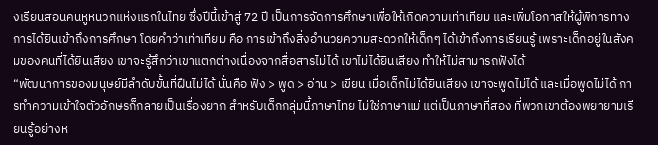งเรียนสอนคนหูหนวกแห่งแรกในไทย ซึ่งปีนี้เข้าสู่ 72 ปี เป็นการจัดการศึกษาเพื่อให้เกิดความเท่าเทียม และเพิ่มโอกาสให้ผู้พิการทางการได้ยินเข้าถึงการศึกษา โดยคำว่าเท่าเทียม คือ การเข้าถึงสิ่งอำนวยความสะดวกให้เด็กๆ ได้เข้าถึงการเรียนรู้ เพราะเด็กอยู่ในสังคมของคนที่ได้ยินเสียง เขาจะรู้สึกว่าเขาแตกต่างเนื่องจากสื่อสารไม่ได้ เขาไม่ได้ยินเสียง ทำให้ไม่สามารถฟังได้
“พัฒนาการของมนุษย์มีลำดับขั้นที่ฝืนไม่ได้ นั่นคือ ฟัง > พูด > อ่าน > เขียน เมื่อเด็กไม่ได้ยินเสียง เขาจะพูดไม่ได้ และเมื่อพูดไม่ได้ การทำความเข้าใจตัวอักษรก็กลายเป็นเรื่องยาก สำหรับเด็กกลุ่มนี้ภาษาไทย ไม่ใช่ภาษาแม่ แต่เป็นภาษาที่สอง ที่พวกเขาต้องพยายามเรียนรู้อย่างห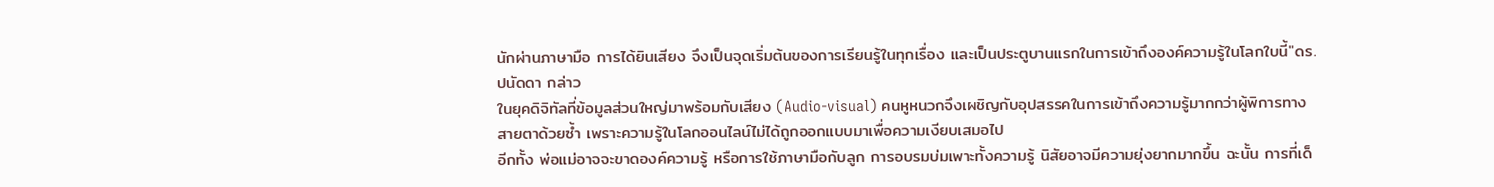นักผ่านภาษามือ การได้ยินเสียง จึงเป็นจุดเริ่มต้นของการเรียนรู้ในทุกเรื่อง และเป็นประตูบานแรกในการเข้าถึงองค์ความรู้ในโลกใบนี้"ดร.ปนัดดา กล่าว
ในยุคดิจิทัลที่ข้อมูลส่วนใหญ่มาพร้อมกับเสียง (Audio-visual) คนหูหนวกจึงเผชิญกับอุปสรรคในการเข้าถึงความรู้มากกว่าผู้พิการทางสายตาด้วยซ้ำ เพราะความรู้ในโลกออนไลน์ไม่ได้ถูกออกแบบมาเพื่อความเงียบเสมอไป
อีกทั้ง พ่อแม่อาจจะขาดองค์ความรู้ หรือการใช้ภาษามือกับลูก การอบรมบ่มเพาะทั้งความรู้ นิสัยอาจมีความยุ่งยากมากขึ้น ฉะนั้น การที่เด็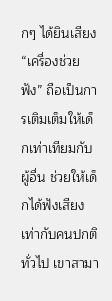กๆ ได้ยินเสียง “เครื่องช่วยฟัง” ถือเป็นการเติมเต็มให้เด็กเท่าเทียมกับผู้อื่น ช่วยให้เด็กได้ฟังเสียงเท่ากับคนปกติทั่วไป เขาสามา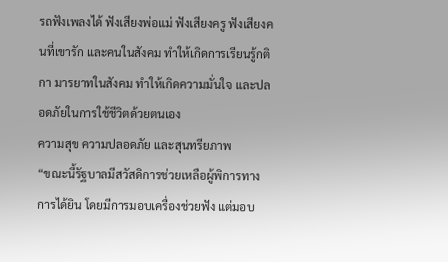รถฟังเพลงได้ ฟังเสียงพ่อแม่ ฟังเสียงครู ฟังเสียงคนที่เขารัก และคนในสังคม ทำให้เกิดการเรียนรู้กติกา มารยาทในสังคม ทำให้เกิดความมั่นใจ และปลอดภัยในการใช้ชีวิตด้วยตนเอง
ความสุข ความปลอดภัย และสุนทรียภาพ
“ขณะนี้รัฐบาลมีสวัสดิการช่วยเหลือผู้พิการทางการได้ยิน โดยมีการมอบเครื่องช่วยฟัง แต่มอบ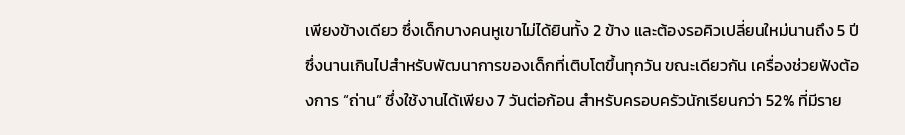เพียงข้างเดียว ซึ่งเด็กบางคนหูเขาไม่ได้ยินทั้ง 2 ข้าง และต้องรอคิวเปลี่ยนใหม่นานถึง 5 ปี ซึ่งนานเกินไปสำหรับพัฒนาการของเด็กที่เติบโตขึ้นทุกวัน ขณะเดียวกัน เครื่องช่วยฟังต้องการ “ถ่าน” ซึ่งใช้งานได้เพียง 7 วันต่อก้อน สำหรับครอบครัวนักเรียนกว่า 52% ที่มีราย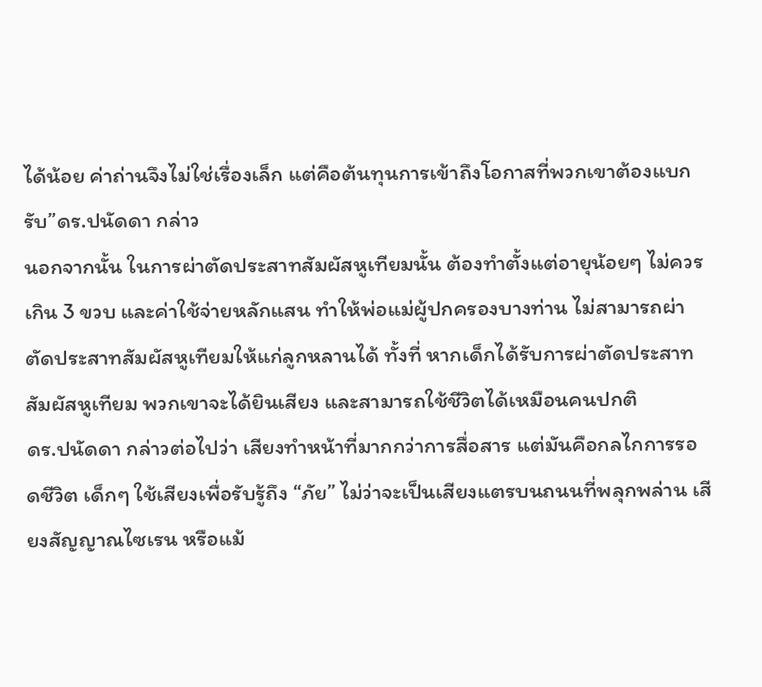ได้น้อย ค่าถ่านจึงไม่ใช่เรื่องเล็ก แต่คือต้นทุนการเข้าถึงโอกาสที่พวกเขาต้องแบกรับ”ดร.ปนัดดา กล่าว
นอกจากนั้น ในการผ่าตัดประสาทสัมผัสหูเทียมนั้น ต้องทำตั้งแต่อายุน้อยๆ ไม่ควรเกิน 3 ขวบ และค่าใช้จ่ายหลักแสน ทำให้พ่อแม่ผู้ปกครองบางท่าน ไม่สามารถผ่าตัดประสาทสัมผัสหูเทียมให้แก่ลูกหลานได้ ทั้งที่ หากเด็กได้รับการผ่าตัดประสาทสัมผัสหูเทียม พวกเขาจะได้ยินเสียง และสามารถใช้ชีวิตได้เหมือนคนปกติ
ดร.ปนัดดา กล่าวต่อไปว่า เสียงทำหน้าที่มากกว่าการสื่อสาร แต่มันคือกลไกการรอดชีวิต เด็กๆ ใช้เสียงเพื่อรับรู้ถึง “ภัย” ไม่ว่าจะเป็นเสียงแตรบนถนนที่พลุกพล่าน เสียงสัญญาณไซเรน หรือแม้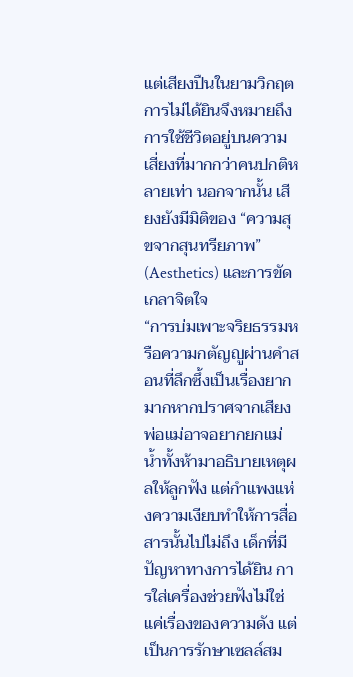แต่เสียงปืนในยามวิกฤต การไม่ได้ยินจึงหมายถึงการใช้ชีวิตอยู่บนความเสี่ยงที่มากกว่าคนปกติหลายเท่า นอกจากนั้น เสียงยังมีมิติของ “ความสุขจากสุนทรียภาพ” (Aesthetics) และการขัดเกลาจิตใจ
“การบ่มเพาะจริยธรรมหรือความกตัญญูผ่านคำสอนที่ลึกซึ้งเป็นเรื่องยากมากหากปราศจากเสียง พ่อแม่อาจอยากยกแม่น้ำทั้งห้ามาอธิบายเหตุผลให้ลูกฟัง แต่กำแพงแห่งความเงียบทำให้การสื่อสารนั้นไปไม่ถึง เด็กที่มีปัญหาทางการได้ยิน การใส่เครื่องช่วยฟังไม่ใช่แค่เรื่องของความดัง แต่เป็นการรักษาเซลล์สม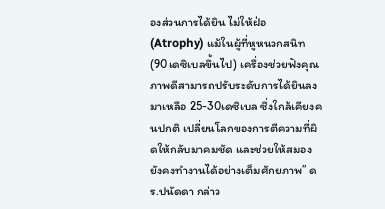องส่วนการได้ยิน ไม่ให้ฝ่อ (Atrophy) แม้ในผู้ที่หูหนวกสนิท (90เดซิเบลขึ้นไป) เครื่องช่วยฟังคุณภาพดีสามารถปรับระดับการได้ยินลงมาเหลือ 25-30เดซิเบล ซึ่งใกล้เคียงคนปกติ เปลี่ยนโลกของการตีความที่ผิดให้กลับมาคมชัด และช่วยให้สมองยังคงทำงานได้อย่างเต็มศักยภาพ” ดร.ปนัดดา กล่าว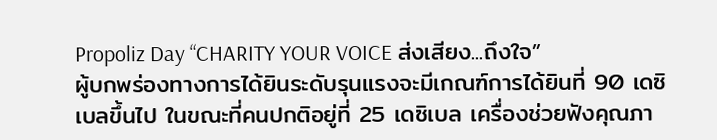Propoliz Day “CHARITY YOUR VOICE ส่งเสียง...ถึงใจ”
ผู้บกพร่องทางการได้ยินระดับรุนแรงจะมีเกณฑ์การได้ยินที่ 90 เดซิเบลขึ้นไป ในขณะที่คนปกติอยู่ที่ 25 เดซิเบล เครื่องช่วยฟังคุณภา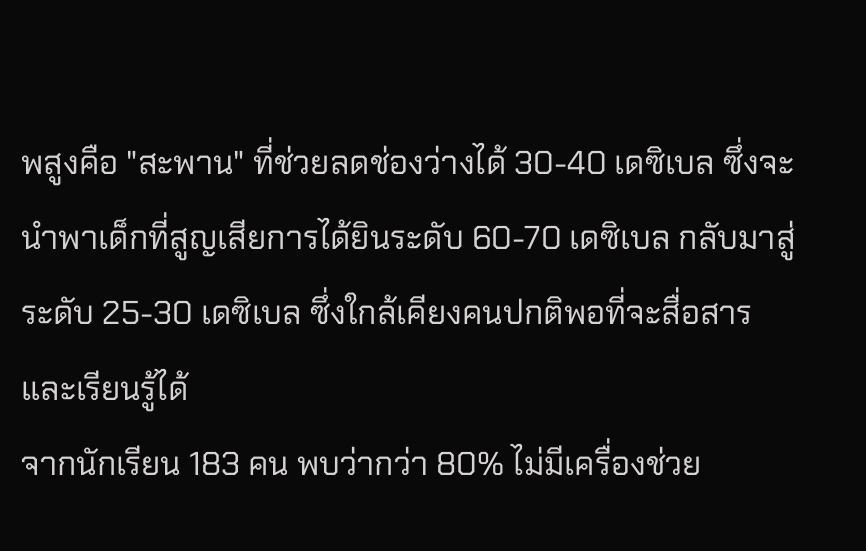พสูงคือ "สะพาน" ที่ช่วยลดช่องว่างได้ 30-40 เดซิเบล ซึ่งจะนำพาเด็กที่สูญเสียการได้ยินระดับ 60-70 เดซิเบล กลับมาสู่ระดับ 25-30 เดซิเบล ซึ่งใกล้เคียงคนปกติพอที่จะสื่อสารและเรียนรู้ได้
จากนักเรียน 183 คน พบว่ากว่า 80% ไม่มีเครื่องช่วย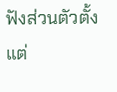ฟังส่วนตัวตั้งแต่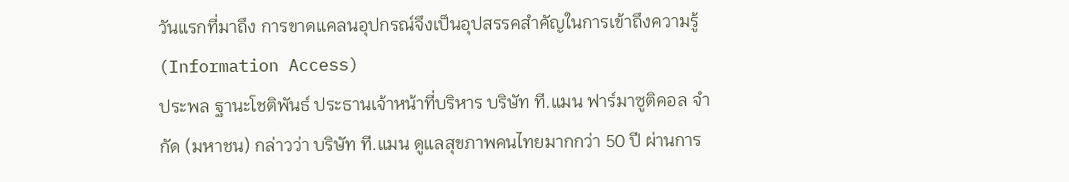วันแรกที่มาถึง การขาดแคลนอุปกรณ์จึงเป็นอุปสรรคสำคัญในการเข้าถึงความรู้ (Information Access)
ประพล ฐานะโชติพันธ์ ประธานเจ้าหน้าที่บริหาร บริษัท ที.แมน ฟาร์มาซูติคอล จำกัด (มหาชน) กล่าวว่า บริษัท ที.แมน ดูแลสุขภาพคนไทยมากกว่า 50 ปี ผ่านการ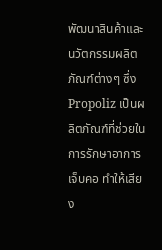พัฒนาสินค้าและนวัตกรรมผลิตภัณฑ์ต่างๆ ซึ่ง Propoliz เป็นผลิตภัณฑ์ที่ช่วยในการรักษาอาการเจ็บคอ ทำให้เสียง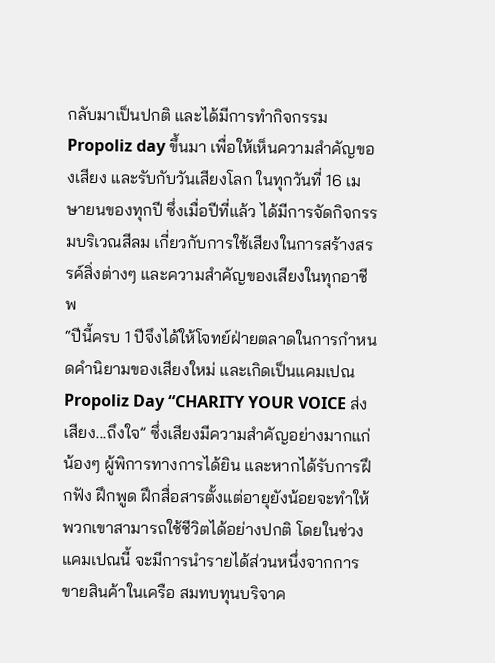กลับมาเป็นปกติ และได้มีการทำกิจกรรม Propoliz day ขึ้นมา เพื่อให้เห็นความสำคัญของเสียง และรับกับวันเสียงโลก ในทุกวันที่ 16 เมษายนของทุกปี ซึ่งเมื่อปีที่แล้ว ได้มีการจัดกิจกรรมบริเวณสีลม เกี่ยวกับการใช้เสียงในการสร้างสรรค์สิ่งต่างๆ และความสำคัญของเสียงในทุกอาชีพ
“ปีนี้ครบ 1 ปีจึงได้ให้โจทย์ฝ่ายตลาดในการกำหนดคำนิยามของเสียงใหม่ และเกิดเป็นแคมเปณ Propoliz Day “CHARITY YOUR VOICE ส่งเสียง...ถึงใจ” ซึ่งเสียงมีความสำคัญอย่างมากแก่น้องๆ ผู้พิการทางการได้ยิน และหากได้รับการฝึกฟัง ฝึกพูด ฝึกสื่อสารตั้งแต่อายุยังน้อยจะทำให้พวกเขาสามารถใช้ชีวิตได้อย่างปกติ โดยในช่วงแคมเปณนี้ จะมีการนำรายได้ส่วนหนึ่งจากการขายสินค้าในเครือ สมทบทุนบริจาค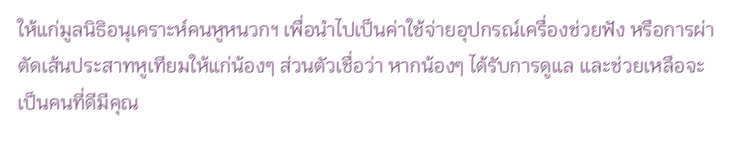ให้แก่มูลนิธิอนุเคราะห์คนหูหนวกฯ เพื่อนำไปเป็นค่าใช้จ่ายอุปกรณ์เครื่องช่วยฟัง หรือการผ่าตัดเส้นประสาทหูเทียมให้แก่น้องๆ ส่วนตัวเชื่อว่า หากน้องๆ ได้รับการดูแล และช่วยเหลือจะเป็นคนที่ดีมีคุณ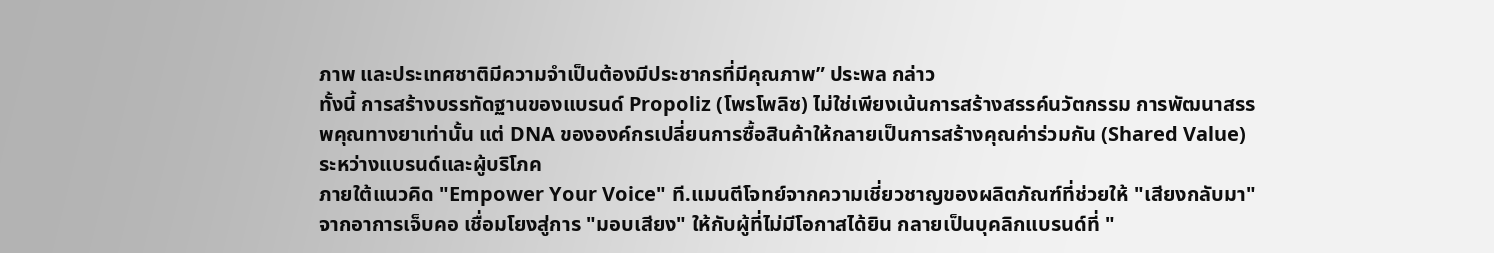ภาพ และประเทศชาติมีความจำเป็นต้องมีประชากรที่มีคุณภาพ” ประพล กล่าว
ทั้งนี้ การสร้างบรรทัดฐานของแบรนด์ Propoliz (โพรโพลิซ) ไม่ใช่เพียงเน้นการสร้างสรรค์นวัตกรรม การพัฒนาสรรพคุณทางยาเท่านั้น แต่ DNA ขององค์กรเปลี่ยนการซื้อสินค้าให้กลายเป็นการสร้างคุณค่าร่วมกัน (Shared Value) ระหว่างแบรนด์และผู้บริโภค
ภายใต้แนวคิด "Empower Your Voice" ที.แมนตีโจทย์จากความเชี่ยวชาญของผลิตภัณฑ์ที่ช่วยให้ "เสียงกลับมา" จากอาการเจ็บคอ เชื่อมโยงสู่การ "มอบเสียง" ให้กับผู้ที่ไม่มีโอกาสได้ยิน กลายเป็นบุคลิกแบรนด์ที่ "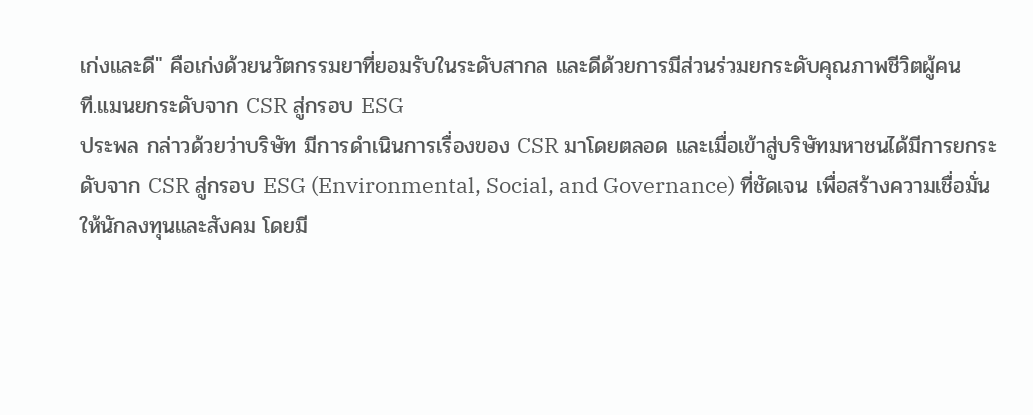เก่งและดี" คือเก่งด้วยนวัตกรรมยาที่ยอมรับในระดับสากล และดีด้วยการมีส่วนร่วมยกระดับคุณภาพชีวิตผู้คน
ที.แมนยกระดับจาก CSR สู่กรอบ ESG
ประพล กล่าวด้วยว่าบริษัท มีการดำเนินการเรื่องของ CSR มาโดยตลอด และเมื่อเข้าสู่บริษัทมหาชนได้มีการยกระดับจาก CSR สู่กรอบ ESG (Environmental, Social, and Governance) ที่ชัดเจน เพื่อสร้างความเชื่อมั่นให้นักลงทุนและสังคม โดยมี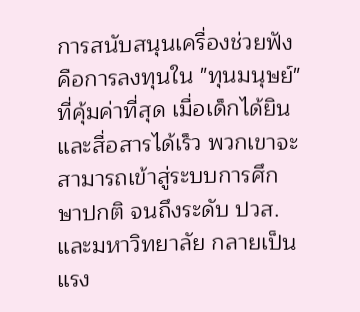การสนับสนุนเครื่องช่วยฟังคือการลงทุนใน "ทุนมนุษย์" ที่คุ้มค่าที่สุด เมื่อเด็กได้ยินและสื่อสารได้เร็ว พวกเขาจะสามารถเข้าสู่ระบบการศึกษาปกติ จนถึงระดับ ปวส. และมหาวิทยาลัย กลายเป็นแรง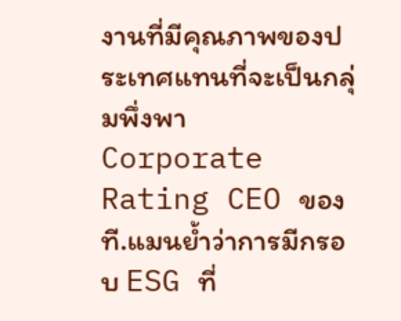งานที่มีคุณภาพของประเทศแทนที่จะเป็นกลุ่มพึ่งพา
Corporate Rating CEO ของที.แมนย้ำว่าการมีกรอบ ESG ที่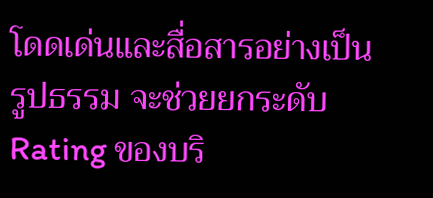โดดเด่นและสื่อสารอย่างเป็นรูปธรรม จะช่วยยกระดับ Rating ของบริ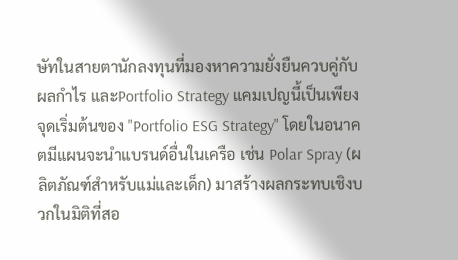ษัทในสายตานักลงทุนที่มองหาความยั่งยืนควบคู่กับผลกำไร และPortfolio Strategy แคมเปญนี้เป็นเพียงจุดเริ่มต้นของ "Portfolio ESG Strategy" โดยในอนาคตมีแผนจะนำแบรนด์อื่นในเครือ เช่น Polar Spray (ผลิตภัณฑ์สำหรับแม่และเด็ก) มาสร้างผลกระทบเชิงบวกในมิติที่สอ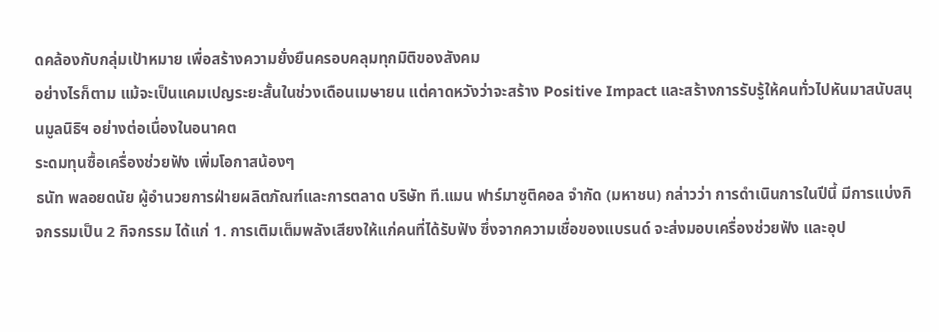ดคล้องกับกลุ่มเป้าหมาย เพื่อสร้างความยั่งยืนครอบคลุมทุกมิติของสังคม
อย่างไรก็ตาม แม้จะเป็นแคมเปญระยะสั้นในช่วงเดือนเมษายน แต่คาดหวังว่าจะสร้าง Positive Impact และสร้างการรับรู้ให้คนทั่วไปหันมาสนับสนุนมูลนิธิฯ อย่างต่อเนื่องในอนาคต
ระดมทุนซื้อเครื่องช่วยฟัง เพิ่มโอกาสน้องๆ
ธนัท พลอยดนัย ผู้อำนวยการฝ่ายผลิตภัณฑ์และการตลาด บริษัท ที.แมน ฟาร์มาซูติคอล จำกัด (มหาชน) กล่าวว่า การดำเนินการในปีนี้ มีการแบ่งกิจกรรมเป็น 2 กิจกรรม ได้แก่ 1. การเติมเต็มพลังเสียงให้แก่คนที่ได้รับฟัง ซึ่งจากความเชื่อของแบรนด์ จะส่งมอบเครื่องช่วยฟัง และอุป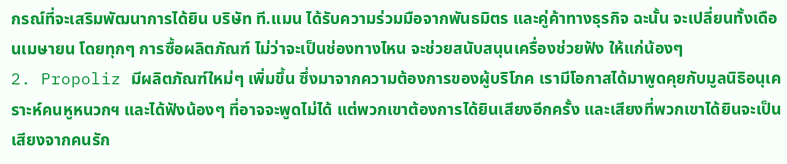กรณ์ที่จะเสริมพัฒนาการได้ยิน บริษัท ที.แมน ได้รับความร่วมมือจากพันธมิตร และคู่ค้าทางธุรกิจ ฉะนั้น จะเปลี่ยนทั้งเดือนเมษายน โดยทุกๆ การซื้อผลิตภัณฑ์ ไม่ว่าจะเป็นช่องทางไหน จะช่วยสนับสนุนเครื่องช่วยฟัง ให้แก่น้องๆ
2. Propoliz มีผลิตภัณฑ์ใหม่ๆ เพิ่มขึ้น ซึ่งมาจากความต้องการของผู้บริโภค เรามีโอกาสได้มาพูดคุยกับมูลนิธิอนุเคราะห์คนหูหนวกฯ และได้ฟังน้องๆ ที่อาจจะพูดไม่ได้ แต่พวกเขาต้องการได้ยินเสียงอีกครั้ง และเสียงที่พวกเขาได้ยินจะเป็นเสียงจากคนรัก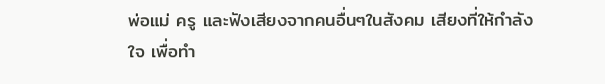พ่อแม่ ครู และฟังเสียงจากคนอื่นๆในสังคม เสียงที่ให้กำลังใจ เพื่อทำ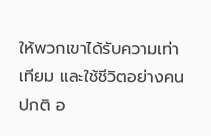ให้พวกเขาได้รับความเท่าเทียม และใช้ชีวิตอย่างคนปกติ อ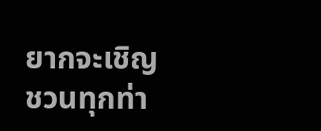ยากจะเชิญชวนทุกท่า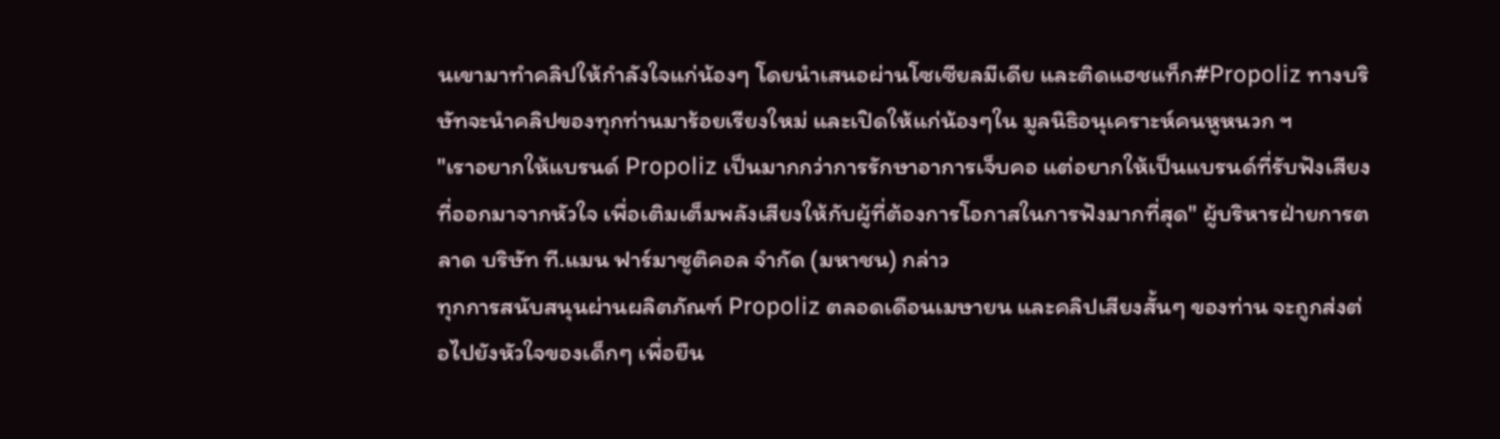นเขามาทำคลิปให้กำลังใจแก่น้องๆ โดยนำเสนอผ่านโซเซียลมีเดีย และติดแฮชแท็ก#Propoliz ทางบริษัทจะนำคลิปของทุกท่านมาร้อยเรียงใหม่ และเปิดให้แก่น้องๆใน มูลนิธิอนุเคราะห์คนหูหนวก ฯ
"เราอยากให้แบรนด์ Propoliz เป็นมากกว่าการรักษาอาการเจ็บคอ แต่อยากให้เป็นแบรนด์ที่รับฟังเสียงที่ออกมาจากหัวใจ เพื่อเติมเต็มพลังเสียงให้กับผู้ที่ต้องการโอกาสในการฟังมากที่สุด" ผู้บริหารฝ่ายการตลาด บริษัท ที.แมน ฟาร์มาซูติคอล จำกัด (มหาชน) กล่าว
ทุกการสนับสนุนผ่านผลิตภัณฑ์ Propoliz ตลอดเดือนเมษายน และคลิปเสียงสั้นๆ ของท่าน จะถูกส่งต่อไปยังหัวใจของเด็กๆ เพื่อยืน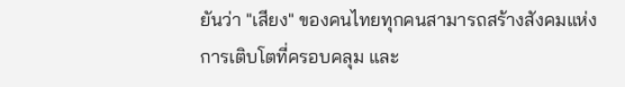ยันว่า "เสียง" ของคนไทยทุกคนสามารถสร้างสังคมแห่งการเติบโตที่ครอบคลุม และ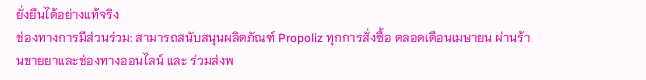ยั่งยืนได้อย่างแท้จริง
ช่องทางการมีส่วนร่วม: สามารถสนับสนุนผลิตภัณฑ์ Propoliz ทุกการสั่งซื้อ ตลอดเดือนเมษายน ผ่านร้านขายยาและช่องทางออนไลน์ และ ร่วมส่งพ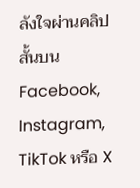ลังใจผ่านคลิปสั้นบน Facebook, Instagram, TikTok หรือ X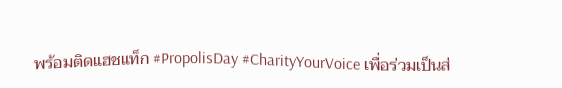พร้อมติดแฮชแท็ก #PropolisDay #CharityYourVoice เพื่อร่วมเป็นส่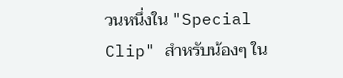วนหนึ่งใน "Special Clip" สำหรับน้องๆ ใน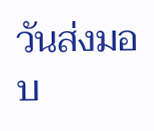วันส่งมอบ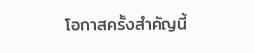โอกาสครั้งสำคัญนี้